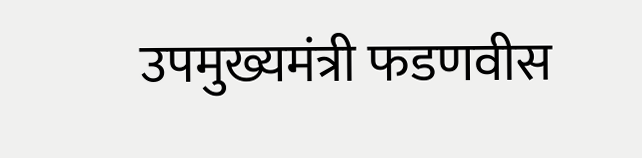उपमुख्यमंत्री फडणवीस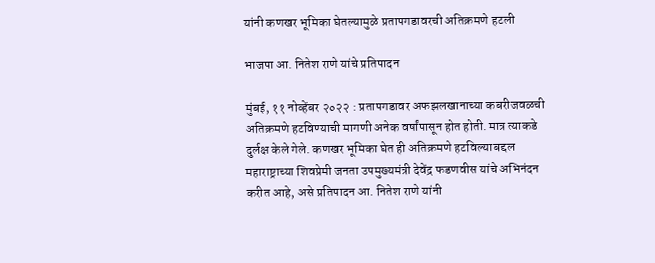यांनी कणखर भूमिका घेतल्यामुळे प्रतापगडावरची अतिक्रमणे हटली

भाजपा आ. नितेश राणे यांचे प्रतिपादन

मुंबई, ११ नोव्हेंबर २०२२ : प्रतापगडावर अफझलखानाच्या कबरीजवळची अतिक्रमणे हटविण्याची मागणी अनेक वर्षांपासून होत होती. मात्र त्याकडे दुर्लक्ष केले गेले. कणखर भूमिका घेत ही अतिक्रमणे हटविल्याबद्दल महाराष्ट्राच्या शिवप्रेमी जनता उपमुख्यमंत्री देवेंद्र फडणवीस यांचे अभिनंदन करीत आहे, असे प्रतिपादन आ. नितेश राणे यांनी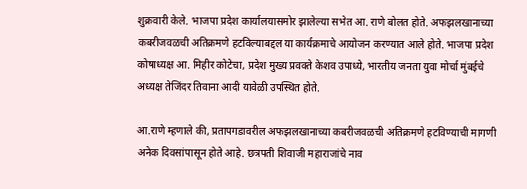शुक्रवारी केले. भाजपा प्रदेश कार्यालयासमोर झालेल्या सभेत आ. राणे बोलत होते. अफझलखानाच्या कबरीजवळची अतिक्रमणे हटविल्याबद्दल या कार्यक्रमाचे आयोजन करण्यात आले होते. भाजपा प्रदेश कोषाध्यक्ष आ. मिहीर कोटेचा, प्रदेश मुख्य प्रवक्ते केशव उपाध्ये, भारतीय जनता युवा मोर्चा मुंबईचे अध्यक्ष तेजिंदर तिवाना आदी यावेळी उपस्थित होते.

आ.राणे म्हणाले की, प्रतापगडावरील अफझलखानाच्या कबरीजवळची अतिक्रमणे हटविण्याची मागणी अनेक दिवसांपासून होते आहे. छत्रपती शिवाजी महाराजांचे नाव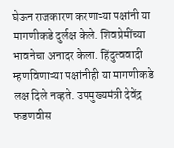घेऊन राजकारण करणाऱ्या पक्षांनी या मागणीकडे दुर्लक्ष केले. शिवप्रेमींच्या भावनेचा अनादर केला. हिंदुत्ववादी म्हणविणाऱ्या पक्षांनीही या मागणीकडे लक्ष दिले नव्हते. उपमुख्यमंत्री देवेंद्र फडणवीस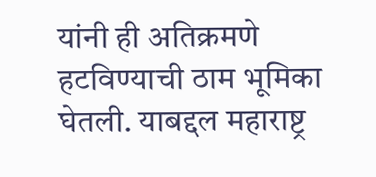यांनी ही अतिक्रमणे हटविण्याची ठाम भूमिका घेतली. याबद्दल महाराष्ट्र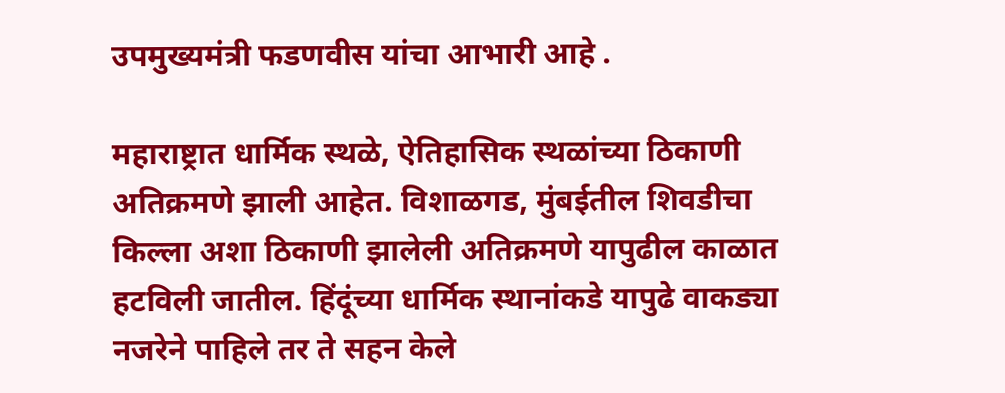उपमुख्यमंत्री फडणवीस यांचा आभारी आहे .

महाराष्ट्रात धार्मिक स्थळे, ऐतिहासिक स्थळांच्या ठिकाणी अतिक्रमणे झाली आहेत. विशाळगड, मुंबईतील शिवडीचा किल्ला अशा ठिकाणी झालेली अतिक्रमणे यापुढील काळात हटविली जातील. हिंदूंच्या धार्मिक स्थानांकडे यापुढे वाकड्या नजरेने पाहिले तर ते सहन केले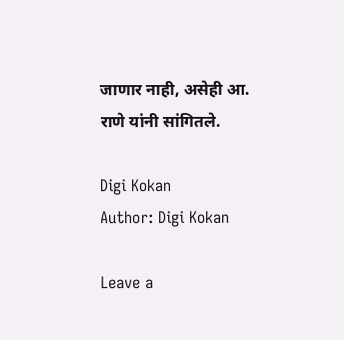जाणार नाही, असेही आ. राणे यांनी सांगितले.

Digi Kokan
Author: Digi Kokan

Leave a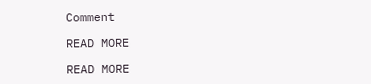Comment

READ MORE

READ MORE